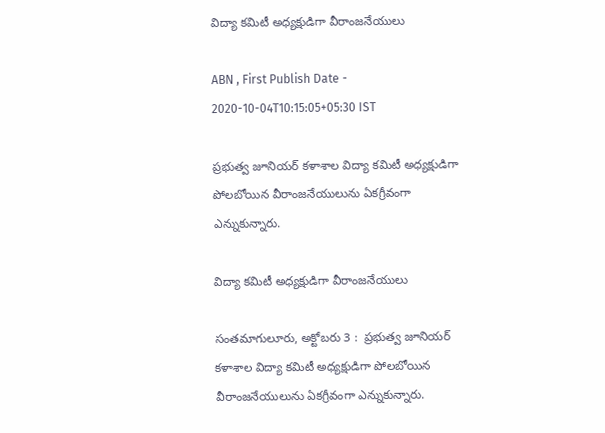విద్యా కమిటీ అధ్యక్షుడిగా వీరాంజనేయులు

ABN , First Publish Date - 2020-10-04T10:15:05+05:30 IST

ప్రభుత్వ జూనియర్‌ కళాశాల విద్యా కమిటీ అధ్యక్షుడిగా పోలబోయిన వీరాంజనేయులును ఏకగ్రీవంగా ఎన్నుకున్నారు.

విద్యా కమిటీ అధ్యక్షుడిగా వీరాంజనేయులు

సంతమాగులూరు, అక్టోబరు 3 :  ప్రభుత్వ జూనియర్‌ కళాశాల విద్యా కమిటీ అధ్యక్షుడిగా పోలబోయిన వీరాంజనేయులును ఏకగ్రీవంగా ఎన్నుకున్నారు.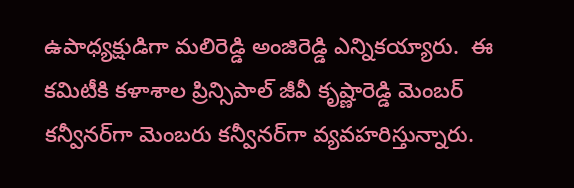ఉపాధ్యక్షుడిగా మలిరెడ్డి అంజిరెడ్డి ఎన్నికయ్యారు.  ఈ కమిటీకి కళాశాల ప్రిన్సిపాల్‌ జీవీ కృష్ణారెడ్డి మెంబర్‌ కన్వీనర్‌గా మెంబరు కన్వీనర్‌గా వ్యవహరిస్తున్నారు.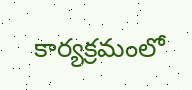కార్యక్రమంలో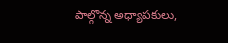పాల్గొన్న అధ్యాపకులు,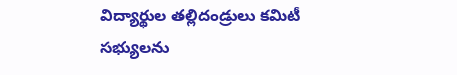విద్యార్థుల తల్లిదండ్రులు కమిటీ సభ్యులను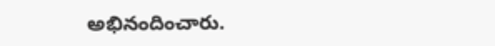అభినందించారు.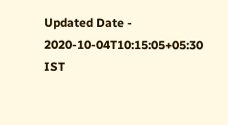Updated Date - 2020-10-04T10:15:05+05:30 IST